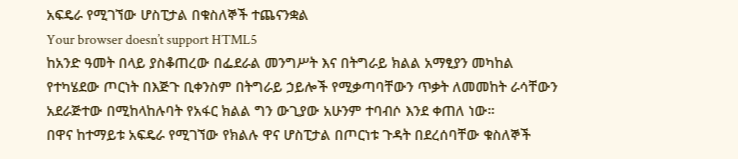አፍዴራ የሚገኘው ሆስፒታል በቁስለኞች ተጨናንቋል
Your browser doesn’t support HTML5
ከአንድ ዓመት በላይ ያስቆጠረው በፌደራል መንግሥት እና በትግራይ ክልል አማፂያን መካከል የተካሄደው ጦርነት በእጅጉ ቢቀንስም በትግራይ ኃይሎች የሚቃጣባቸውን ጥቃት ለመመከት ራሳቸውን አደራጅተው በሚከላከሉባት የአፋር ክልል ግን ውጊያው አሁንም ተባብሶ እንደ ቀጠለ ነው።
በዋና ከተማይቱ አፍዴራ የሚገኘው የክልሉ ዋና ሆስፒታል በጦርነቱ ጉዳት በደረሰባቸው ቁስለኞች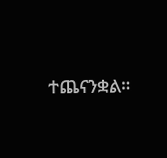ተጨናንቋል።